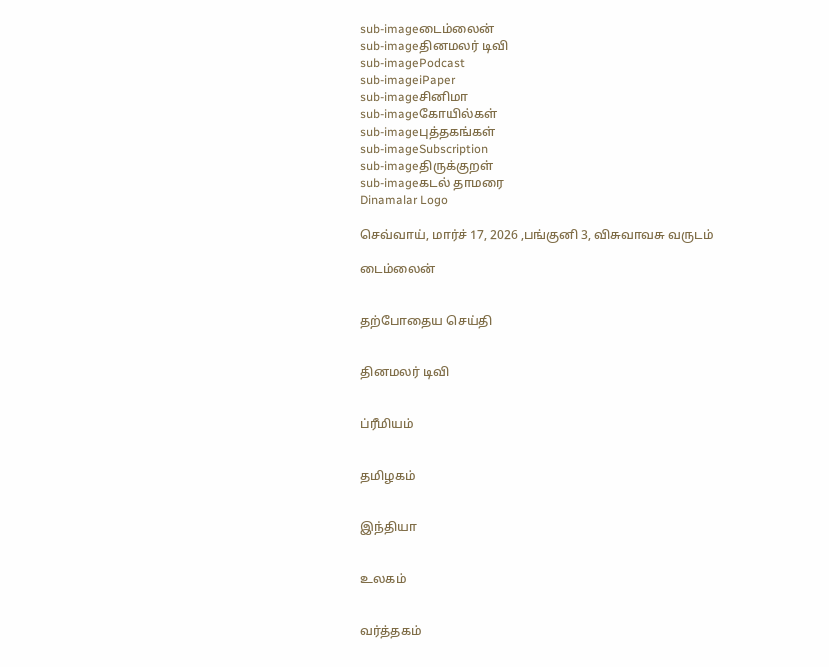sub-imageடைம்லைன்
sub-imageதினமலர் டிவி
sub-imagePodcast
sub-imageiPaper
sub-imageசினிமா
sub-imageகோயில்கள்
sub-imageபுத்தகங்கள்
sub-imageSubscription
sub-imageதிருக்குறள்
sub-imageகடல் தாமரை
Dinamalar Logo

செவ்வாய், மார்ச் 17, 2026 ,பங்குனி 3, விசுவாவசு வருடம்

டைம்லைன்


தற்போதைய செய்தி


தினமலர் டிவி


ப்ரீமியம்


தமிழகம்


இந்தியா


உலகம்


வர்த்தகம்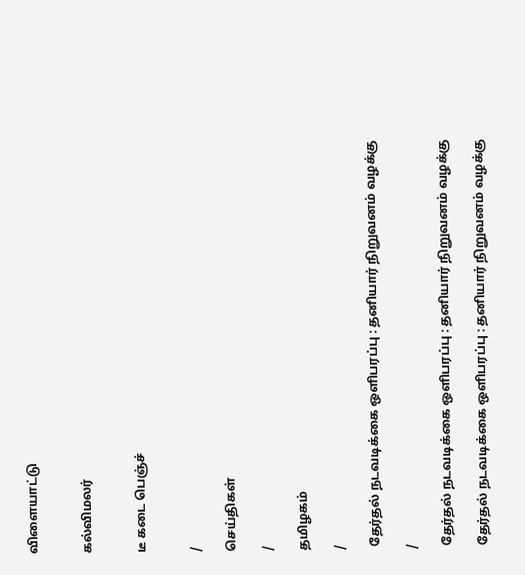விளையாட்டு


கல்விமலர்


டீ கடை பெஞ்ச்


/

செய்திகள்

/

தமிழகம்

/

 தேர்தல் நடவடிக்கை ஒளிபரப்பு : தனியார் நிறுவனம் வழக்கு

/

 தேர்தல் நடவடிக்கை ஒளிபரப்பு : தனியார் நிறுவனம் வழக்கு

 தேர்தல் நடவடிக்கை ஒளிபரப்பு : தனியார் நிறுவனம் வழக்கு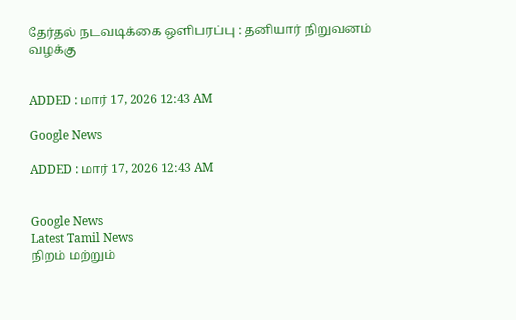தேர்தல் நடவடிக்கை ஒளிபரப்பு : தனியார் நிறுவனம் வழக்கு


ADDED : மார் 17, 2026 12:43 AM

Google News

ADDED : மார் 17, 2026 12:43 AM


Google News
Latest Tamil News
நிறம் மற்றும்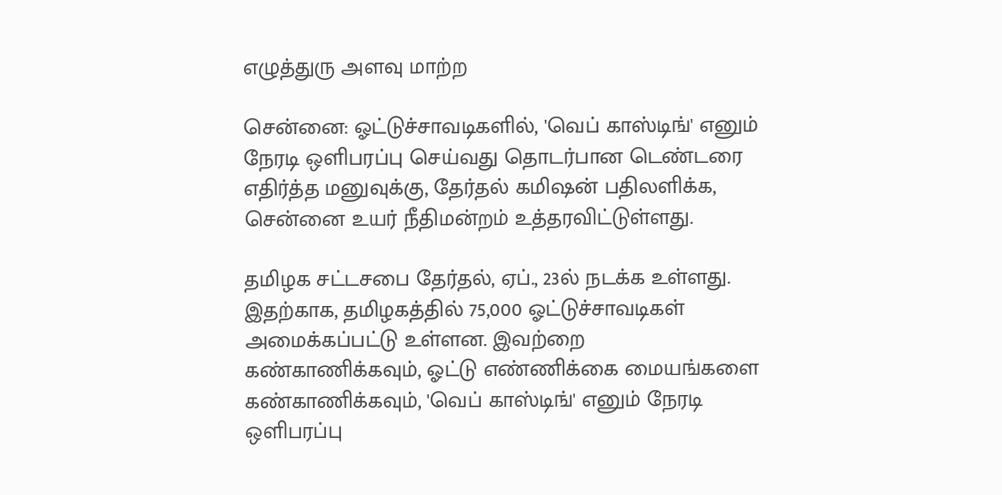எழுத்துரு அளவு மாற்ற

சென்னை: ஓட்டுச்சாவடிகளில், 'வெப் காஸ்டிங்' எனும் நேரடி ஒளிபரப்பு செய்வது தொடர்பான டெண்டரை எதிர்த்த மனுவுக்கு, தேர்தல் கமிஷன் பதிலளிக்க, சென்னை உயர் நீதிமன்றம் உத்தரவிட்டுள்ளது.

தமிழக சட்டசபை தேர்தல், ஏப்., 23ல் நடக்க உள்ளது. இதற்காக, தமிழகத்தில் 75,000 ஓட்டுச்சாவடிகள் அமைக்கப்பட்டு உள்ளன. இவற்றை கண்காணிக்கவும், ஓட்டு எண்ணிக்கை மையங்களை கண்காணிக்கவும், 'வெப் காஸ்டிங்' எனும் நேரடி ஒளிபரப்பு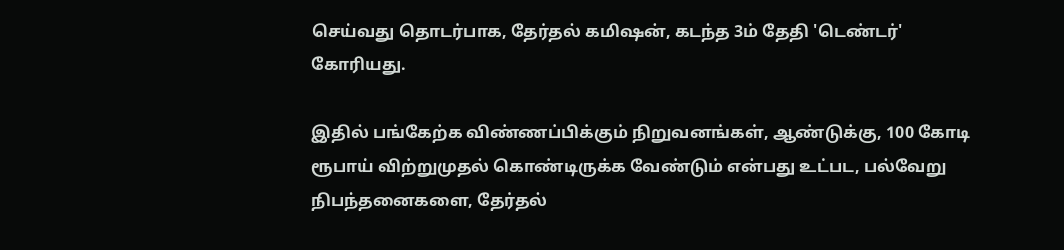செய்வது தொடர்பாக, தேர்தல் கமிஷன், கடந்த 3ம் தேதி 'டெண்டர்' கோரியது.

இதில் பங்கேற்க விண்ணப்பிக்கும் நிறுவனங்கள், ஆண்டுக்கு, 100 கோடி ரூபாய் விற்றுமுதல் கொண்டிருக்க வேண்டும் என்பது உட்பட, பல்வேறு நிபந்தனைகளை, தேர்தல்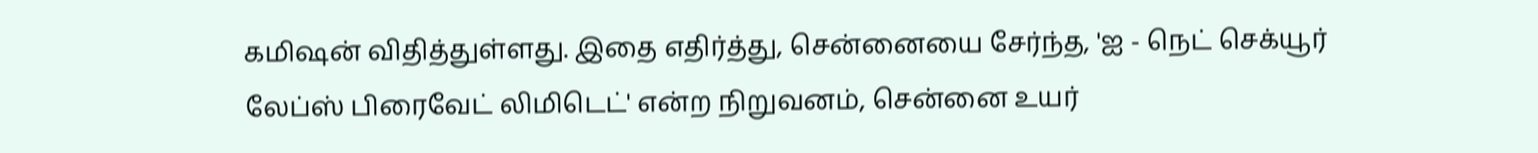கமிஷன் விதித்துள்ளது. இதை எதிர்த்து, சென்னையை சேர்ந்த, 'ஐ - நெட் செக்யூர் லேப்ஸ் பிரைவேட் லிமிடெட்' என்ற நிறுவனம், சென்னை உயர்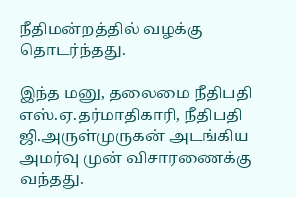நீதிமன்றத்தில் வழக்கு தொடர்ந்தது.

இந்த மனு, தலைமை நீதிபதி எஸ்.ஏ.தர்மாதிகாரி, நீதிபதி ஜி.அருள்முருகன் அடங்கிய அமர்வு முன் விசாரணைக்கு வந்தது.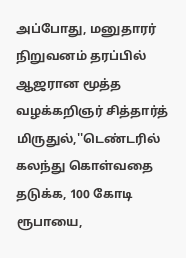அப்போது, மனுதாரர் நிறுவனம் தரப்பில் ஆஜரான மூத்த வழக்கறிஞர் சித்தார்த் மிருதுல்,''டெண்டரில் கலந்து கொள்வதை தடுக்க, 100 கோடி ரூபாயை,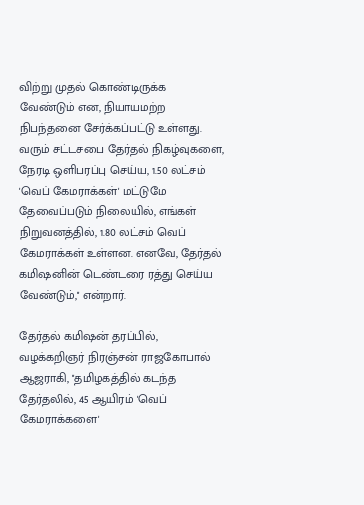விற்று முதல் கொண்டிருக்க வேண்டும் என, நியாயமற்ற நிபந்தனை சேர்க்கப்பட்டு உள்ளது. வரும் சட்டசபை தேர்தல் நிகழ்வுகளை, நேரடி ஒளிபரப்பு செய்ய, 1.50 லட்சம் 'வெப் கேமராக்கள்' மட்டுமே தேவைப்படும் நிலையில், எங்கள் நிறுவனத்தில், 1.80 லட்சம் வெப் கேமராக்கள் உள்ளன. எனவே, தேர்தல் கமிஷனின் டெண்டரை ரத்து செய்ய வேண்டும்,'' என்றார்.

தேர்தல் கமிஷன் தரப்பில், வழக்கறிஞர் நிரஞ்சன் ராஜகோபால் ஆஜராகி, ''தமிழகத்தில் கடந்த தேர்தலில், 45 ஆயிரம் 'வெப் கேமராக்களை'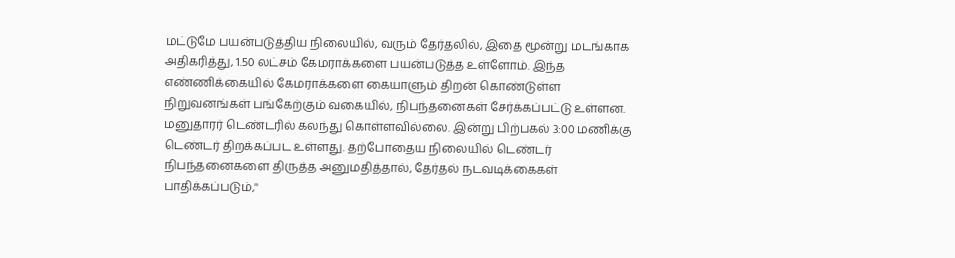மட்டுமே பயன்படுத்திய நிலையில், வரும் தேர்தலில், இதை மூன்று மடங்காக அதிகரித்து, 1.50 லட்சம் கேமராக்களை பயன்படுத்த உள்ளோம். இந்த எண்ணிக்கையில் கேமராக்களை கையாளும் திறன் கொண்டுள்ள நிறுவனங்கள் பங்கேற்கும் வகையில், நிபந்தனைகள் சேர்க்கப்பட்டு உள்ளன. மனுதாரர் டெண்டரில் கலந்து கொள்ளவில்லை. இன்று பிற்பகல் 3:00 மணிக்கு டெண்டர் திறக்கப்பட உள்ளது. தற்போதைய நிலையில் டெண்டர் நிபந்தனைகளை திருத்த அனுமதித்தால், தேர்தல் நடவடிக்கைகள் பாதிக்கப்படும்,''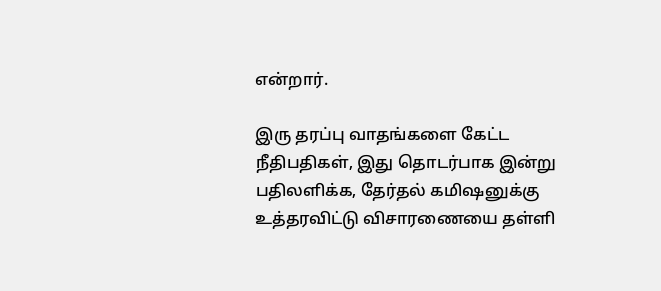என்றார்.

இரு தரப்பு வாதங்களை கேட்ட நீதிபதிகள், இது தொடர்பாக இன்று பதிலளிக்க, தேர்தல் கமிஷனுக்கு உத்தரவிட்டு விசாரணையை தள்ளி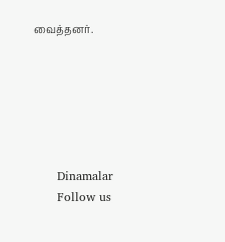வைத்தனர்.






      Dinamalar
      Follow us